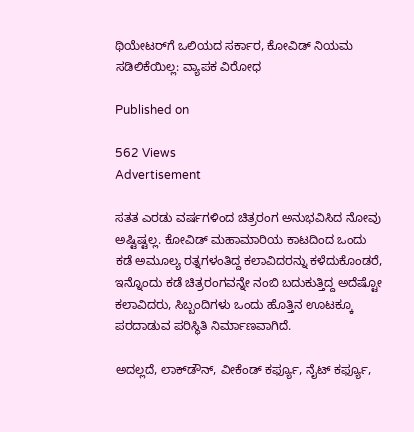ಥಿಯೇಟರ್‌ಗೆ ಒಲಿಯದ ಸರ್ಕಾರ, ಕೋವಿಡ್ ನಿಯಮ ಸಡಿಲಿಕೆಯಿಲ್ಲ: ವ್ಯಾಪಕ ವಿರೋಧ

Published on

562 Views
Advertisement

ಸತತ ಎರಡು ವರ್ಷಗಳಿಂದ ಚಿತ್ರರಂಗ ಅನುಭವಿಸಿದ ನೋವು ಅಷ್ಟಿಷ್ಟಲ್ಲ. ಕೋವಿಡ್ ಮಹಾಮಾರಿಯ ಕಾಟದಿಂದ ಒಂದು ಕಡೆ ಅಮೂಲ್ಯ ರತ್ನಗಳಂತಿದ್ದ ಕಲಾವಿದರನ್ನು ಕಳೆದುಕೊಂಡರೆ, ಇನ್ನೊಂದು ಕಡೆ ಚಿತ್ರರಂಗವನ್ನೇ ನಂಬಿ ಬದುಕುತ್ತಿದ್ದ ಅದೆಷ್ಟೋ ಕಲಾವಿದರು, ಸಿಬ್ಬಂದಿಗಳು ಒಂದು ಹೊತ್ತಿನ ಊಟಕ್ಕೂ ಪರದಾಡುವ ಪರಿಸ್ಥಿತಿ ನಿರ್ಮಾಣವಾಗಿದೆ.

ಅದಲ್ಲದೆ, ಲಾಕ್‌ಡೌನ್, ವೀಕೆಂಡ್ ಕರ್ಫ್ಯೂ, ನೈಟ್ ಕರ್ಫ್ಯೂ,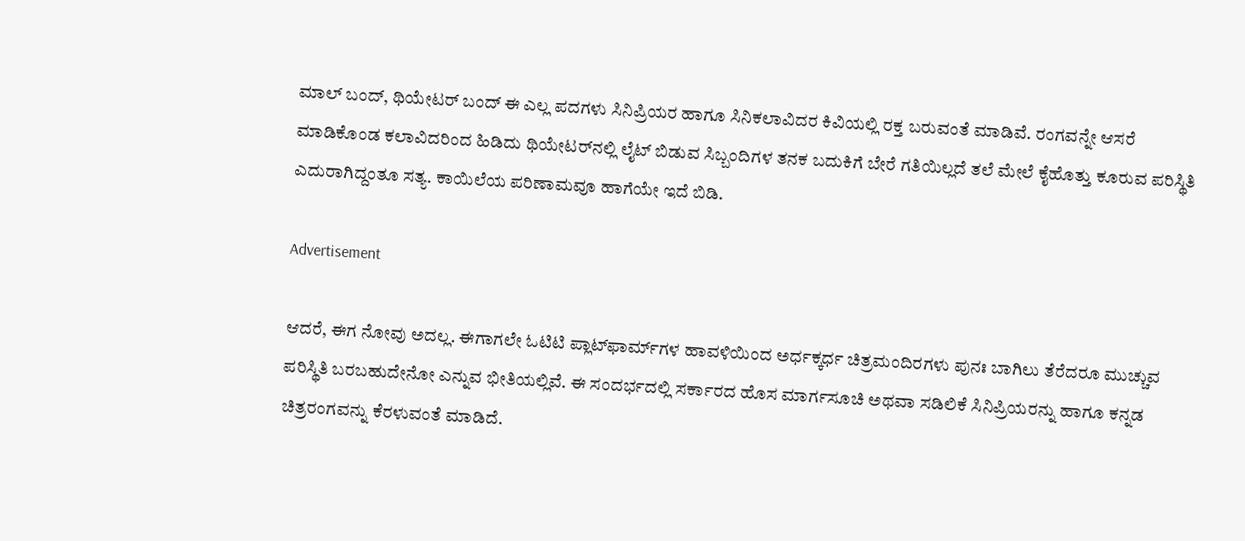ಮಾಲ್ ಬಂದ್, ಥಿಯೇಟರ್ ಬಂದ್ ಈ ಎಲ್ಲ ಪದಗಳು ಸಿನಿಪ್ರಿಯರ ಹಾಗೂ ಸಿನಿಕಲಾವಿದರ ಕಿವಿಯಲ್ಲಿ ರಕ್ತ ಬರುವಂತೆ ಮಾಡಿವೆ. ರಂಗವನ್ನೇ ಆಸರೆ ಮಾಡಿಕೊಂಡ ಕಲಾವಿದರಿಂದ ಹಿಡಿದು ಥಿಯೇಟರ್‌ನಲ್ಲಿ ಲೈಟ್ ಬಿಡುವ ಸಿಬ್ಬಂದಿಗಳ ತನಕ ಬದುಕಿಗೆ ಬೇರೆ ಗತಿಯಿಲ್ಲದೆ ತಲೆ ಮೇಲೆ ಕೈಹೊತ್ತು ಕೂರುವ ಪರಿಸ್ಥಿತಿ ಎದುರಾಗಿದ್ದಂತೂ ಸತ್ಯ. ಕಾಯಿಲೆಯ ಪರಿಣಾಮವೂ ಹಾಗೆಯೇ ಇದೆ ಬಿಡಿ.

Advertisement

ಆದರೆ, ಈಗ ನೋವು ಅದಲ್ಲ. ಈಗಾಗಲೇ ಓಟಿಟಿ ಪ್ಲಾಟ್‌ಫಾರ್ಮ್‌ಗಳ ಹಾವಳಿಯಿಂದ ಅರ್ಧಕ್ಕರ್ಧ ಚಿತ್ರಮಂದಿರಗಳು ಪುನಃ ಬಾಗಿಲು ತೆರೆದರೂ ಮುಚ್ಚುವ ಪರಿಸ್ಥಿತಿ ಬರಬಹುದೇನೋ ಎನ್ನುವ ಭೀತಿಯಲ್ಲಿವೆ. ಈ ಸಂದರ್ಭದಲ್ಲಿ ಸರ್ಕಾರದ ಹೊಸ ಮಾರ್ಗಸೂಚಿ ಅಥವಾ ಸಡಿಲಿಕೆ ಸಿನಿಪ್ರಿಯರನ್ನು ಹಾಗೂ ಕನ್ನಡ ಚಿತ್ರರಂಗವನ್ನು ಕೆರಳುವಂತೆ ಮಾಡಿದೆ.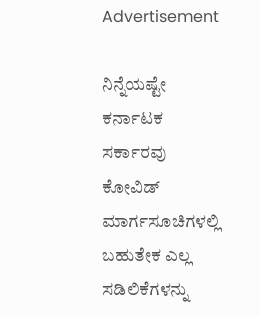Advertisement

ನಿನ್ನೆಯಷ್ಟೇ ಕರ್ನಾಟಕ ಸರ್ಕಾರವು ಕೋವಿಡ್ ಮಾರ್ಗಸೂಚಿಗಳಲ್ಲಿ ಬಹುತೇಕ ಎಲ್ಲ ಸಡಿಲಿಕೆಗಳನ್ನು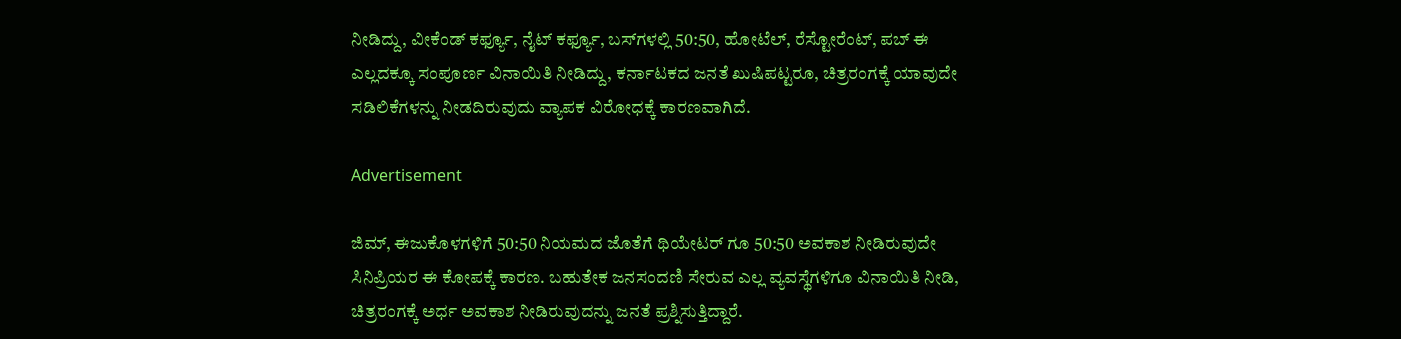ನೀಡಿದ್ದು, ವೀಕೆಂಡ್ ಕರ್ಫ್ಯೂ, ನೈಟ್ ಕರ್ಫ್ಯೂ, ಬಸ್‌ಗಳಲ್ಲಿ 50:50, ಹೋಟೆಲ್, ರೆಸ್ಟೋರೆಂಟ್, ಪಬ್ ಈ ಎಲ್ಲದಕ್ಕೂ ಸಂಪೂರ್ಣ ವಿನಾಯಿತಿ ನೀಡಿದ್ದು, ಕರ್ನಾಟಕದ ಜನತೆ ಖುಷಿಪಟ್ಟರೂ, ಚಿತ್ರರಂಗಕ್ಕೆ ಯಾವುದೇ ಸಡಿಲಿಕೆಗಳನ್ನು ನೀಡದಿರುವುದು ವ್ಯಾಪಕ ವಿರೋಧಕ್ಕೆ ಕಾರಣವಾಗಿದೆ.

Advertisement

ಜಿಮ್, ಈಜುಕೊಳಗಳಿಗೆ 50:50 ನಿಯಮದ ಜೊತೆಗೆ ಥಿಯೇಟರ್ ಗೂ 50:50 ಅವಕಾಶ ನೀಡಿರುವುದೇ ಸಿನಿಪ್ರಿಯರ ಈ ಕೋಪಕ್ಕೆ ಕಾರಣ. ಬಹುತೇಕ ಜನಸಂದಣಿ ಸೇರುವ ಎಲ್ಲ ವ್ಯವಸ್ಥೆಗಳಿಗೂ ವಿನಾಯಿತಿ ನೀಡಿ, ಚಿತ್ರರಂಗಕ್ಕೆ ಅರ್ಧ ಅವಕಾಶ ನೀಡಿರುವುದನ್ನು ಜನತೆ ಪ್ರಶ್ನಿಸುತ್ತಿದ್ದಾರೆ.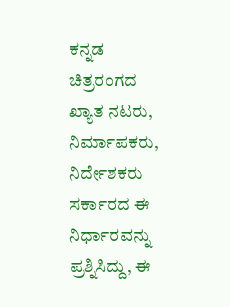ಕನ್ನಡ ಚಿತ್ರರಂಗದ ಖ್ಯಾತ ನಟರು, ನಿರ್ಮಾಪಕರು, ನಿರ್ದೇಶಕರು ಸರ್ಕಾರದ ಈ ನಿರ್ಧಾರವನ್ನು ಪ್ರಶ್ನಿಸಿದ್ದು, ಈ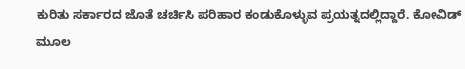ಕುರಿತು ಸರ್ಕಾರದ ಜೊತೆ ಚರ್ಚಿಸಿ ಪರಿಹಾರ ಕಂಡುಕೊಳ್ಳುವ ಪ್ರಯತ್ನದಲ್ಲಿದ್ದಾರೆ. ಕೋವಿಡ್ ಮೂಲ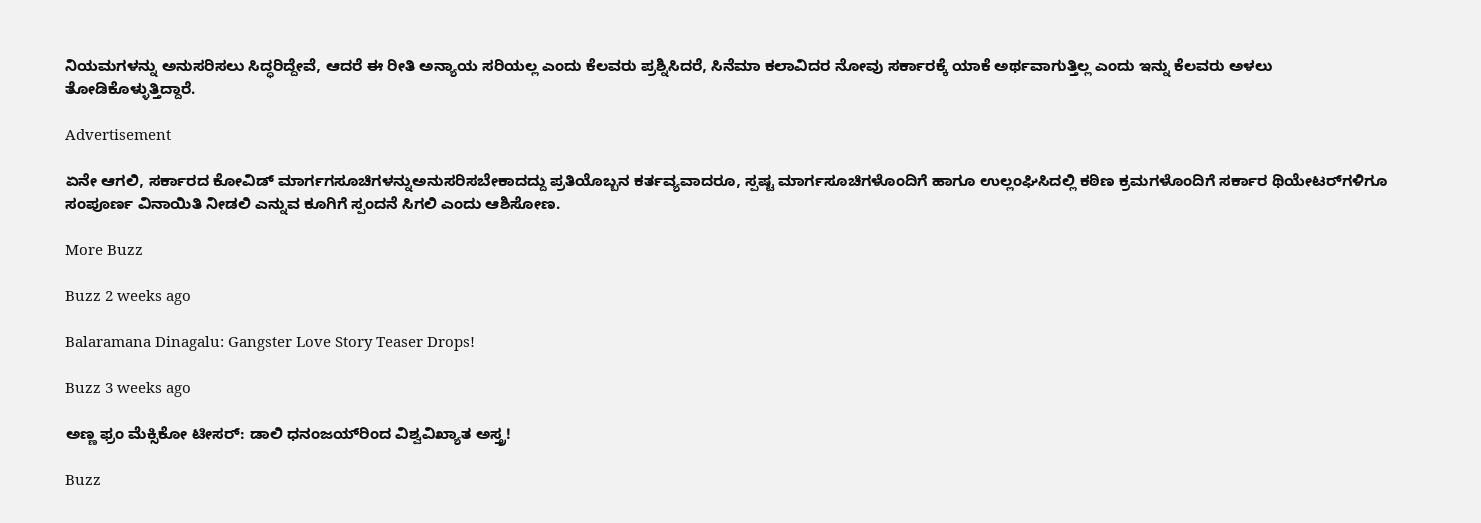ನಿಯಮಗಳನ್ನು ಅನುಸರಿಸಲು ಸಿದ್ಧರಿದ್ದೇವೆ, ಆದರೆ ಈ ರೀತಿ ಅನ್ಯಾಯ ಸರಿಯಲ್ಲ ಎಂದು ಕೆಲವರು ಪ್ರಶ್ನಿಸಿದರೆ, ಸಿನೆಮಾ ಕಲಾವಿದರ ನೋವು ಸರ್ಕಾರಕ್ಕೆ ಯಾಕೆ ಅರ್ಥವಾಗುತ್ತಿಲ್ಲ ಎಂದು ಇನ್ನು ಕೆಲವರು ಅಳಲು ತೋಡಿಕೊಳ್ಳುತ್ತಿದ್ದಾರೆ.

Advertisement

ಏನೇ ಆಗಲಿ, ಸರ್ಕಾರದ ಕೋವಿಡ್ ಮಾರ್ಗಗಸೂಚಿಗಳನ್ನುಅನುಸರಿಸಬೇಕಾದದ್ದು ಪ್ರತಿಯೊಬ್ಬನ ಕರ್ತವ್ಯವಾದರೂ, ಸ್ಪಷ್ಟ ಮಾರ್ಗಸೂಚಿಗಳೊಂದಿಗೆ ಹಾಗೂ ಉಲ್ಲಂಘಿಸಿದಲ್ಲಿ ಕಠಿಣ ಕ್ರಮಗಳೊಂದಿಗೆ ಸರ್ಕಾರ ಥಿಯೇಟರ್‌ಗಳಿಗೂ ಸಂಪೂರ್ಣ ವಿನಾಯಿತಿ ನೀಡಲಿ ಎನ್ನುವ ಕೂಗಿಗೆ ಸ್ಪಂದನೆ ಸಿಗಲಿ ಎಂದು ಆಶಿಸೋಣ.

More Buzz

Buzz 2 weeks ago

Balaramana Dinagalu: Gangster Love Story Teaser Drops!

Buzz 3 weeks ago

ಅಣ್ಣ ಫ್ರಂ ಮೆಕ್ಸಿಕೋ ಟೀಸರ್: ಡಾಲಿ ಧನಂಜಯ್‌ರಿಂದ ವಿಶ್ವವಿಖ್ಯಾತ ಅಸ್ತ್ರ!

Buzz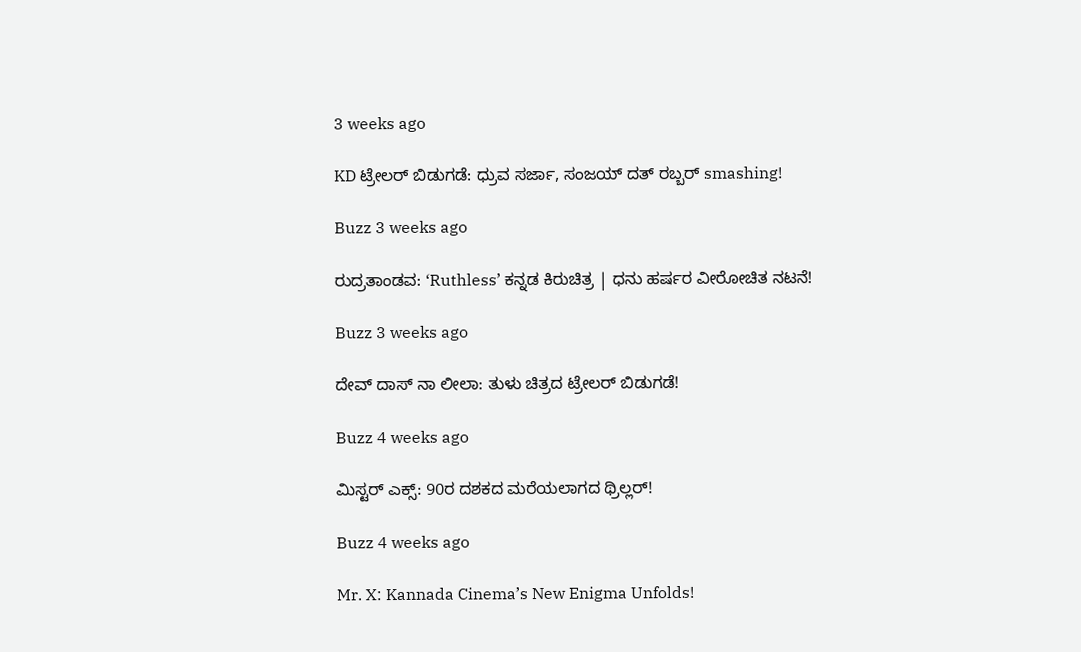3 weeks ago

KD ಟ್ರೇಲರ್ ಬಿಡುಗಡೆ: ಧ್ರುವ ಸರ್ಜಾ, ಸಂಜಯ್ ದತ್ ರಬ್ಬರ್ smashing!

Buzz 3 weeks ago

ರುದ್ರತಾಂಡವ: ‘Ruthless’ ಕನ್ನಡ ಕಿರುಚಿತ್ರ | ಧನು ಹರ್ಷರ ವೀರೋಚಿತ ನಟನೆ!

Buzz 3 weeks ago

ದೇವ್ ದಾಸ್ ನಾ ಲೀಲಾ: ತುಳು ಚಿತ್ರದ ಟ್ರೇಲರ್ ಬಿಡುಗಡೆ!

Buzz 4 weeks ago

ಮಿಸ್ಟರ್ ಎಕ್ಸ್: 90ರ ದಶಕದ ಮರೆಯಲಾಗದ ಥ್ರಿಲ್ಲರ್!

Buzz 4 weeks ago

Mr. X: Kannada Cinema’s New Enigma Unfolds!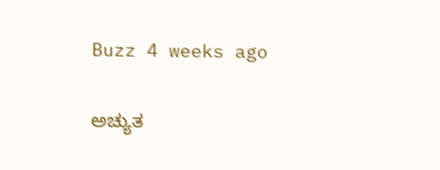Buzz 4 weeks ago

ಅಚ್ಯುತ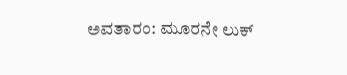ಅವತಾರಂ: ಮೂರನೇ ಲುಕ್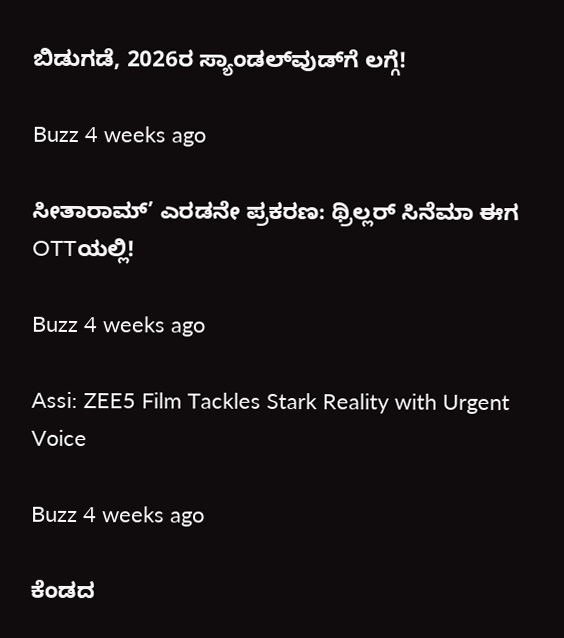ಬಿಡುಗಡೆ, 2026ರ ಸ್ಯಾಂಡಲ್‌ವುಡ್‌ಗೆ ಲಗ್ಗೆ!

Buzz 4 weeks ago

ಸೀತಾರಾಮ್’ ಎರಡನೇ ಪ್ರಕರಣ: ಥ್ರಿಲ್ಲರ್ ಸಿನೆಮಾ ಈಗ OTTಯಲ್ಲಿ!

Buzz 4 weeks ago

Assi: ZEE5 Film Tackles Stark Reality with Urgent Voice

Buzz 4 weeks ago

ಕೆಂಡದ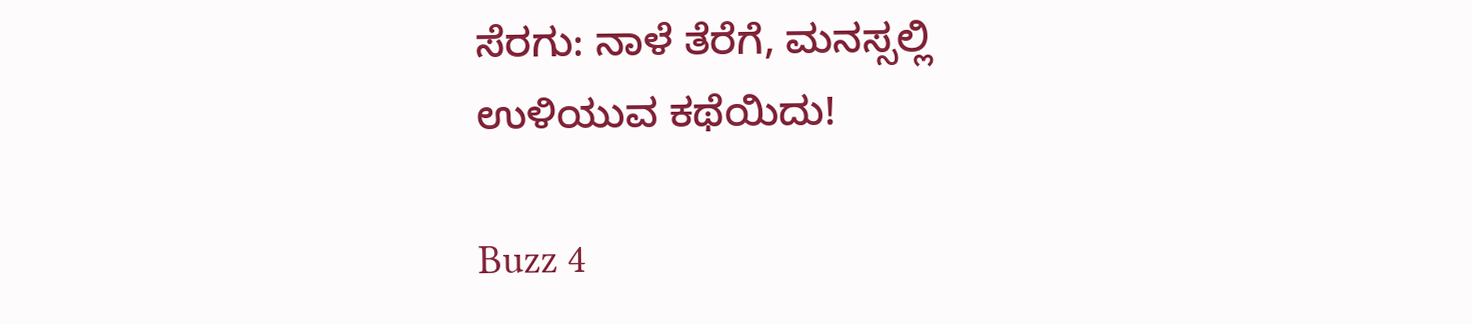ಸೆರಗು: ನಾಳೆ ತೆರೆಗೆ, ಮನಸ್ಸಲ್ಲಿ ಉಳಿಯುವ ಕಥೆಯಿದು!

Buzz 4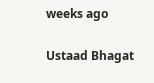weeks ago

Ustaad Bhagat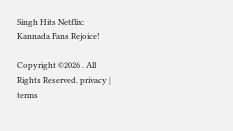Singh Hits Netflix: Kannada Fans Rejoice!

Copyright ©2026 . All Rights Reserved. privacy | terms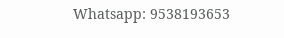Whatsapp: 9538193653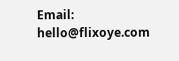Email: hello@flixoye.com